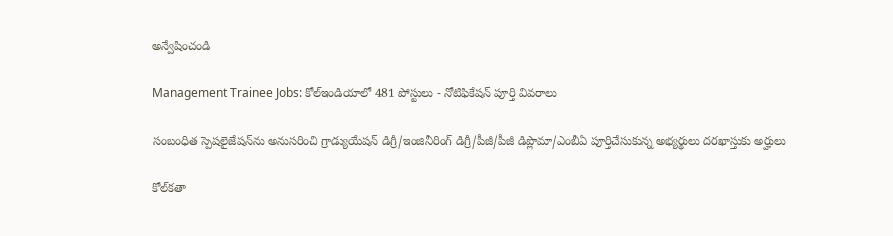అన్వేషించండి

Management Trainee Jobs: కోల్ఇండియాలో 481 పోస్టులు - నోటిఫికేషన్ పూర్తి వివరాలు

సంబంధిత స్పెషలైజేషన్‌ను అనుసరించి గ్రాడ్యుయేషన్ డిగ్రీ/ఇంజినీరింగ్ డిగ్రీ/పీజీ/పీజీ డిప్లొమా/ఎంబీఏ పూర్తిచేసుకున్న అభ్యర్థులు దరఖాస్తుకు అర్హులు

కోల్‌కతా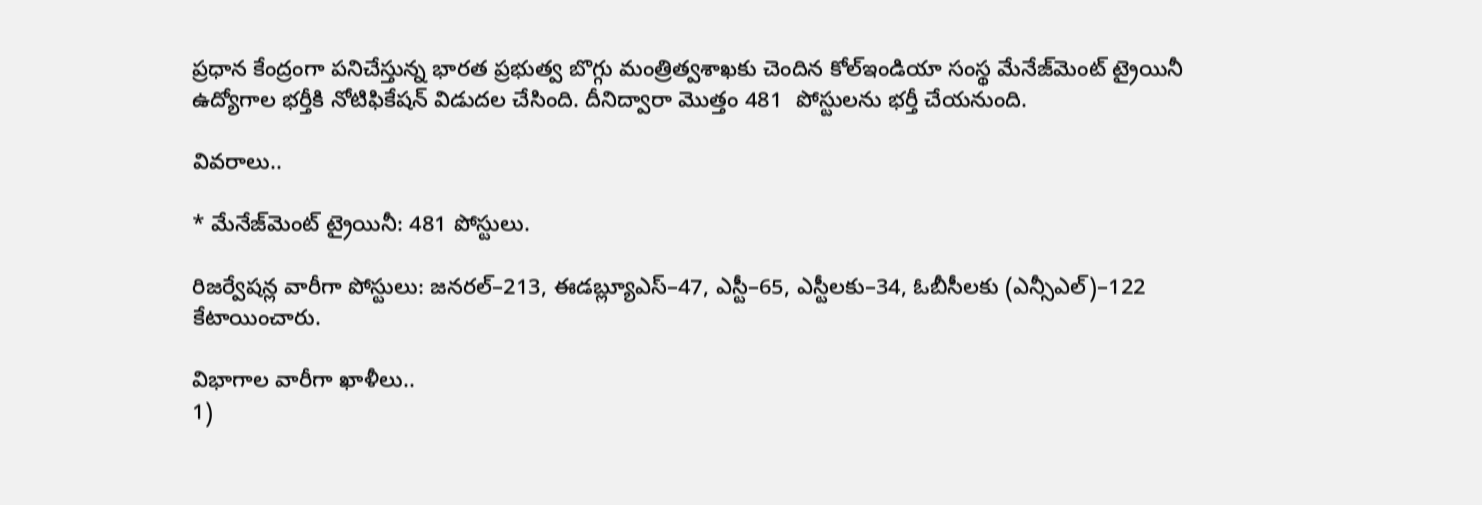ప్రధాన కేంద్రంగా పనిచేస్తున్న భారత ప్రభుత్వ బొగ్గు మంత్రిత్వశాఖకు చెందిన కోల్‌ఇండియా సంస్థ మేనేజ్‌మెంట్ ట్రైయినీ ఉద్యోగాల భర్తీకి నోటిఫికేషన్ విడుదల చేసింది. దీనిద్వారా మొత్తం 481  పోస్టులను భర్తీ చేయనుంది.

వివరాలు..

* మేనేజ్‌మెంట్ ట్రైయినీ: 481 పోస్టులు.

రిజర్వేషన్ల వారీగా పోస్టులు: జనరల్–213, ఈడబ్ల్యూఎస్–47, ఎస్టీ–65, ఎస్టీలకు–34, ఓబీసీలకు (ఎన్సీఎల్)–122 కేటాయించారు.

విభాగాల వారీగా ఖాళీలు..
1)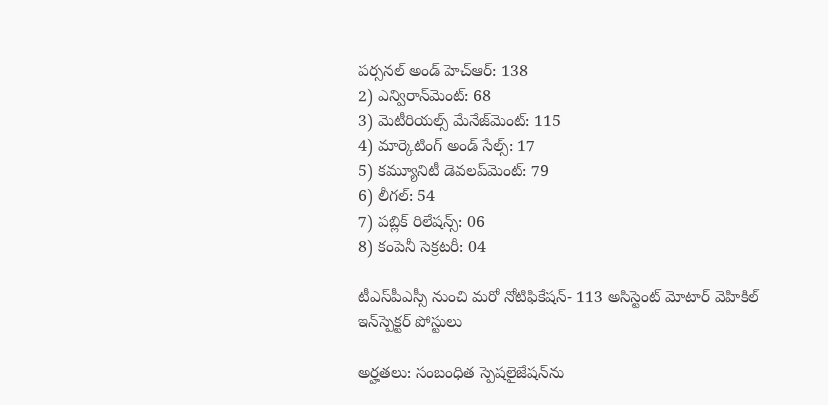పర్సనల్‌ అండ్‌ హెచ్‌ఆర్‌: 138
2) ఎన్విరాన్‌మెంట్‌: 68
3) మెటీరియల్స్‌ మేనేజ్‌మెంట్‌: 115
4) మార్కెటింగ్‌ అండ్‌ సేల్స్‌: 17
5) కమ్యూనిటీ డెవలప్‌మెంట్‌: 79
6) లీగల్: 54
7) పబ్లిక్‌ రిలేషన్స్‌: 06
8) కంపెనీ సెక్రటరీ: 04

టీఎస్‌పీఎస్సీ నుంచి మరో నోటిఫికేషన్- 113 అసిస్టెంట్‌ మోటార్‌ వెహికిల్‌ ఇన్‌స్పెక్టర్ పోస్టులు

అర్హతలు: సంబంధిత స్పెషలైజేషన్‌ను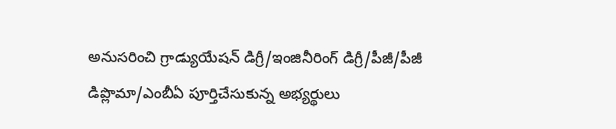అనుసరించి గ్రాడ్యుయేషన్ డిగ్రీ/ఇంజినీరింగ్ డిగ్రీ/పీజీ/పీజీ డిప్లొమా/ఎంబీఏ పూర్తిచేసుకున్న అభ్యర్థులు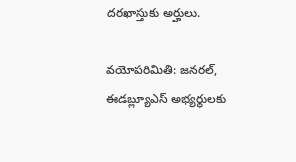దరఖాస్తుకు అర్హులు.

వయోపరిమితి: జనరల్, ఈడబ్ల్యూఎస్ అభ్యర్థులకు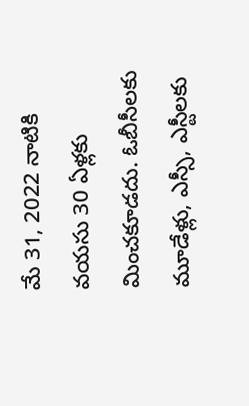మే 31, 2022 నాటికి వయసు 30 ఏళ్లకు మించకూడదు. ఓబీసీలకు మూడేళ్లు, ఎస్సీ, ఎస్టీలకు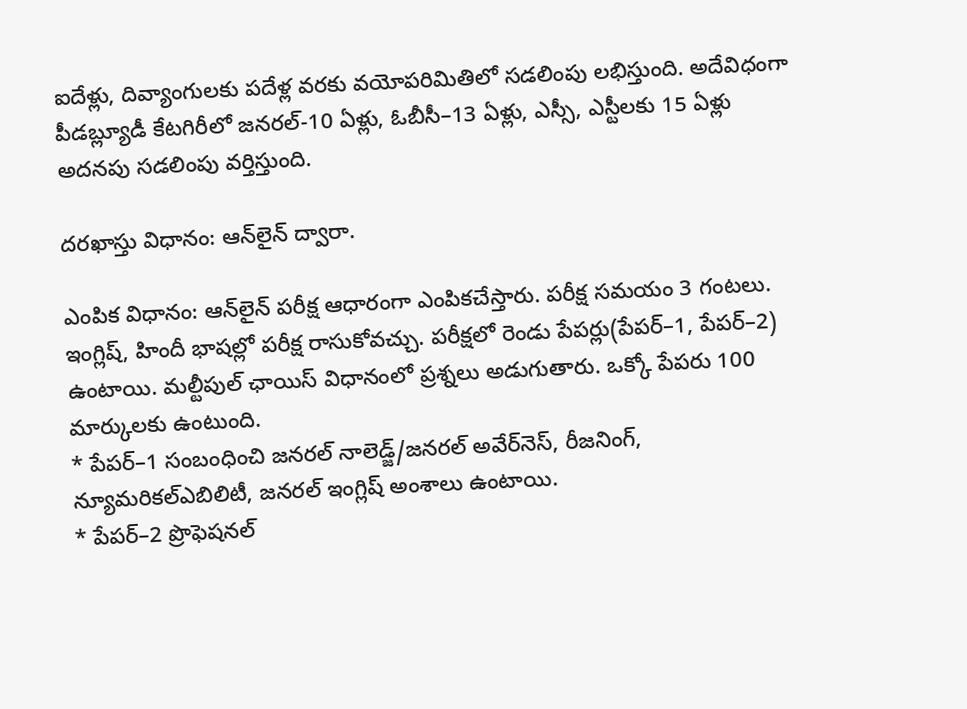ఐదేళ్లు, దివ్యాంగులకు పదేళ్ల వరకు వయోపరిమితిలో సడలింపు లభిస్తుంది. అదేవిధంగా పీడబ్ల్యూడీ కేటగిరీలో జనరల్-10 ఏళ్లు, ఓబీసీ–13 ఏళ్లు, ఎస్సీ, ఎస్టీలకు 15 ఏళ్లు అదనపు సడలింపు వర్తిస్తుంది.

దరఖాస్తు విధానం: ఆన్‌లైన్ ద్వారా.

ఎంపిక విధానం: ఆన్‌లైన్ పరీక్ష ఆధారంగా ఎంపికచేస్తారు. పరీక్ష సమయం 3 గంటలు. ఇంగ్లిష్, హిందీ భాషల్లో పరీక్ష రాసుకోవచ్చు. పరీక్షలో రెండు పేపర్లు(పేపర్–1, పేపర్–2) ఉంటాయి. మల్టీపుల్ ఛాయిస్ విధానంలో ప్రశ్నలు అడుగుతారు. ఒక్కో పేపరు 100 మార్కులకు ఉంటుంది.
* పేపర్–1 సంబంధించి జనరల్ నాలెడ్జ్/జనరల్ అవేర్‌నెస్, రీజనింగ్, న్యూమరికల్ఎబిలిటీ, జనరల్ ఇంగ్లిష్ అంశాలు ఉంటాయి.
* పేపర్–2 ప్రొఫెషనల్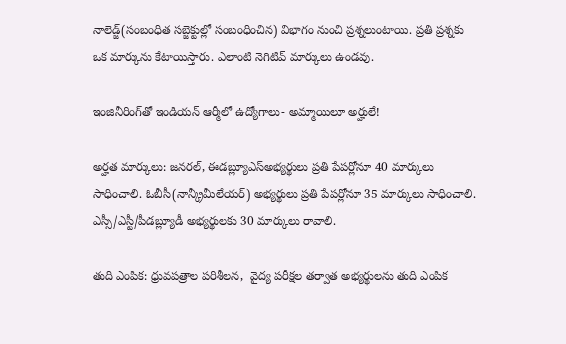నాలెడ్జ్(సంబంధిత సబ్జెక్టుల్లో సంబంధించిన) విభాగం నుంచి ప్రశ్నలుంటాయి. ప్రతి ప్రశ్నకు ఒక మార్కును కేటాయిస్తారు. ఎలాంటి నెగిటివ్ మార్కులు ఉండవు.

ఇంజినీరింగ్‌తో ఇండియన్ ఆర్మీలో ఉద్యోగాలు- అమ్మాయిలూ అర్హులే!

అర్హత మార్కులు: జనరల్, ఈడబ్ల్యూఎస్అభ్యర్థులు ప్రతి పేపర్లోనూ 40 మార్కులు సాధించాలి. ఓబీసీ(నాన్క్రీమీలేయర్) అభ్యర్థులు ప్రతి పేపర్లోనూ 35 మార్కులు సాధించాలి. ఎస్సీ/ఎస్టీ/పీడబ్ల్యూడీ అభ్యర్థులకు 30 మార్కులు రావాలి.

తుది ఎంపిక: ధ్రువపత్రాల పరిశీలన,  వైద్య పరీక్షల తర్వాత అభ్యర్థులను తుది ఎంపిక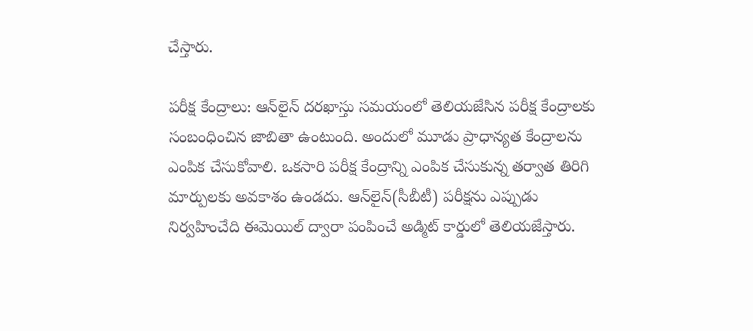చేస్తారు.

పరీక్ష కేంద్రాలు: ఆన్‌లైన్ దరఖాస్తు సమయంలో తెలియజేసిన పరీక్ష కేంద్రాలకు సంబంధించిన జాబితా ఉంటుంది. అందులో మూడు ప్రాధాన్యత కేంద్రాలను ఎంపిక చేసుకోవాలి. ఒకసారి పరీక్ష కేంద్రాన్ని ఎంపిక చేసుకున్న తర్వాత తిరిగి మార్పులకు అవకాశం ఉండదు. ఆన్‌లైన్(సీబీటీ) పరీక్షను ఎప్పుడు నిర్వహించేది ఈమెయిల్ ద్వారా పంపించే అడ్మిట్ కార్డులో తెలియజేస్తారు.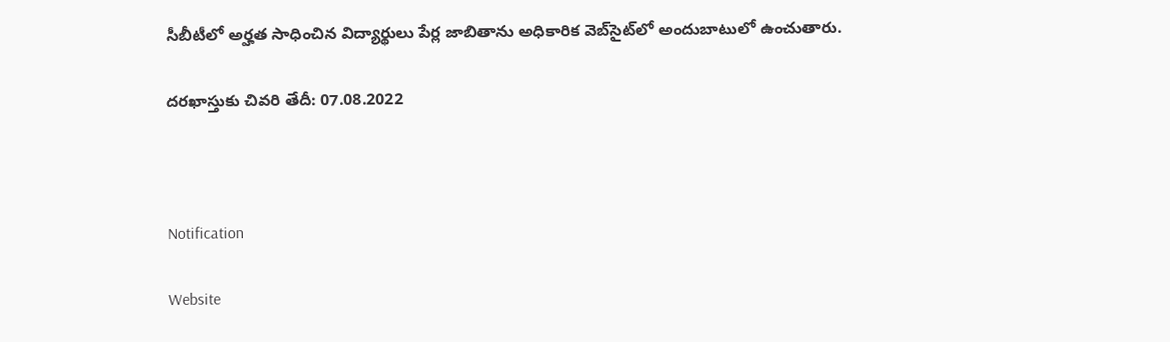సీబీటీలో అర్హత సాధించిన విద్యార్థులు పేర్ల జాబితాను అధికారిక వెబ్‌సైట్‌లో అందుబాటులో ఉంచుతారు.

దరఖాస్తుకు చివరి తేదీ: 07.08.2022



Notification

Website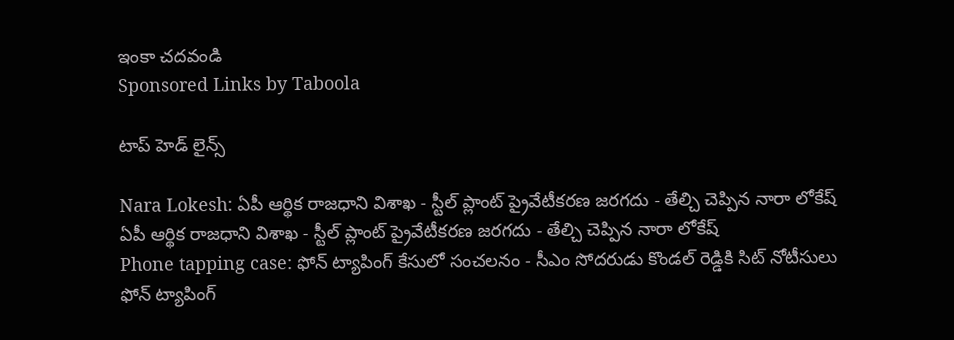ఇంకా చదవండి
Sponsored Links by Taboola

టాప్ హెడ్ లైన్స్

Nara Lokesh: ఏపీ ఆర్థిక రాజధాని విశాఖ - స్టీల్ ప్లాంట్ ప్రైవేటీకరణ జరగదు - తేల్చి చెప్పిన నారా లోకేష్
ఏపీ ఆర్థిక రాజధాని విశాఖ - స్టీల్ ప్లాంట్ ప్రైవేటీకరణ జరగదు - తేల్చి చెప్పిన నారా లోకేష్
Phone tapping case: ఫోన్ ట్యాపింగ్ కేసులో సంచలనం - సీఎం సోదరుడు కొండల్ రెడ్డికి సిట్ నోటీసులు
ఫోన్ ట్యాపింగ్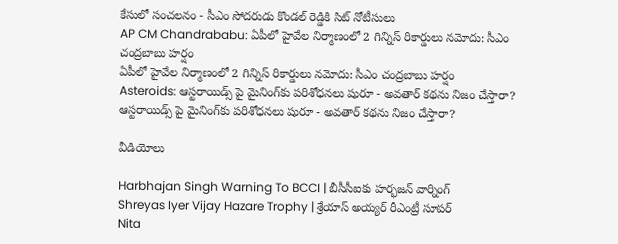కేసులో సంచలనం - సీఎం సోదరుడు కొండల్ రెడ్డికి సిట్ నోటీసులు
AP CM Chandrababu: ఏపీలో హైవేల నిర్మాణంలో 2 గిన్నిస్ రికార్డులు నమోదు: సీఎం చంద్రబాబు హర్షం
ఏపీలో హైవేల నిర్మాణంలో 2 గిన్నిస్ రికార్డులు నమోదు: సీఎం చంద్రబాబు హర్షం
Asteroids: ఆస్టరాయిడ్స్ పై మైనింగ్‌కు పరిశోధనలు షురూ - అవతార్‌ కథను నిజం చేస్తారా?
ఆస్టరాయిడ్స్ పై మైనింగ్‌కు పరిశోధనలు షురూ - అవతార్‌ కథను నిజం చేస్తారా?

వీడియోలు

Harbhajan Singh Warning To BCCI | బీసీసీఐకు హర్భజన్ వార్నింగ్
Shreyas Iyer Vijay Hazare Trophy | శ్రేయాస్ అయ్య‌ర్‌ రీఎంట్రీ సూపర్
Nita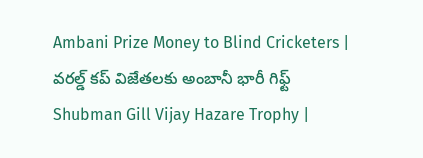Ambani Prize Money to Blind Cricketers | వరల్డ్ కప్ విజేతలకు అంబానీ భారీ గిఫ్ట్
Shubman Gill Vijay Hazare Trophy |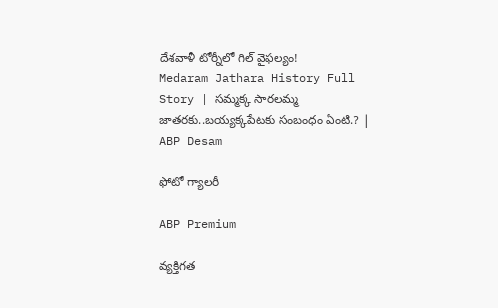దేశవాళీ టోర్నీలో గిల్ వైఫల్యం!
Medaram Jathara History Full Story | సమ్మక్క సారలమ్మ జాతరకు..బయ్యక్కపేటకు సంబంధం ఏంటి.? | ABP Desam

ఫోటో గ్యాలరీ

ABP Premium

వ్యక్తిగత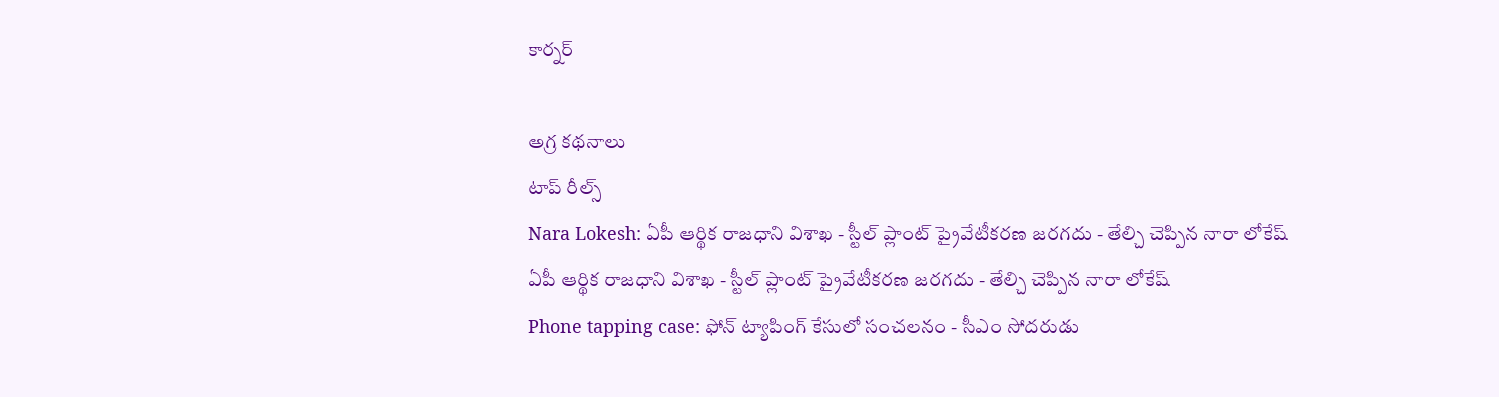కార్నర్

అగ్ర కథనాలు
టాప్ రీల్స్
Nara Lokesh: ఏపీ ఆర్థిక రాజధాని విశాఖ - స్టీల్ ప్లాంట్ ప్రైవేటీకరణ జరగదు - తేల్చి చెప్పిన నారా లోకేష్
ఏపీ ఆర్థిక రాజధాని విశాఖ - స్టీల్ ప్లాంట్ ప్రైవేటీకరణ జరగదు - తేల్చి చెప్పిన నారా లోకేష్
Phone tapping case: ఫోన్ ట్యాపింగ్ కేసులో సంచలనం - సీఎం సోదరుడు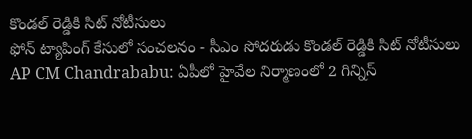కొండల్ రెడ్డికి సిట్ నోటీసులు
ఫోన్ ట్యాపింగ్ కేసులో సంచలనం - సీఎం సోదరుడు కొండల్ రెడ్డికి సిట్ నోటీసులు
AP CM Chandrababu: ఏపీలో హైవేల నిర్మాణంలో 2 గిన్నిస్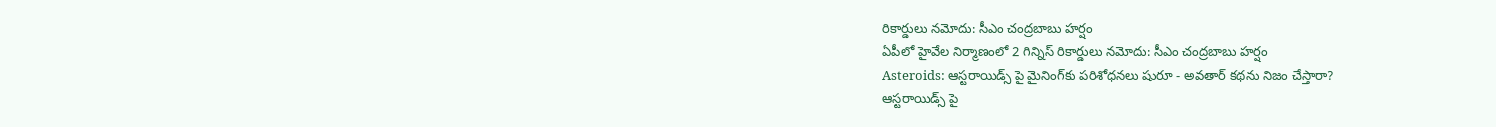రికార్డులు నమోదు: సీఎం చంద్రబాబు హర్షం
ఏపీలో హైవేల నిర్మాణంలో 2 గిన్నిస్ రికార్డులు నమోదు: సీఎం చంద్రబాబు హర్షం
Asteroids: ఆస్టరాయిడ్స్ పై మైనింగ్‌కు పరిశోధనలు షురూ - అవతార్‌ కథను నిజం చేస్తారా?
ఆస్టరాయిడ్స్ పై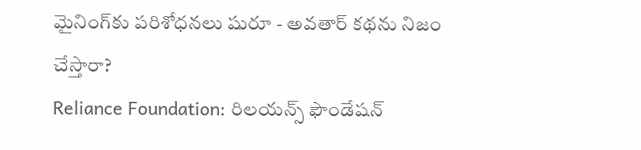మైనింగ్‌కు పరిశోధనలు షురూ - అవతార్‌ కథను నిజం చేస్తారా?
Reliance Foundation: రిలయన్స్ ఫౌండేషన్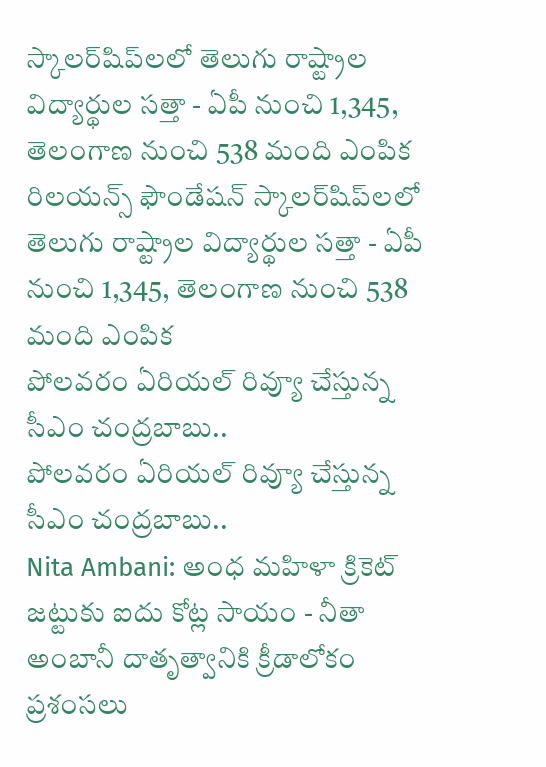స్కాలర్‌షిప్‌లలో తెలుగు రాష్ట్రాల విద్యార్థుల సత్తా - ఏపీ నుంచి 1,345, తెలంగాణ నుంచి 538 మంది ఎంపిక
రిలయన్స్ ఫౌండేషన్ స్కాలర్‌షిప్‌లలో తెలుగు రాష్ట్రాల విద్యార్థుల సత్తా - ఏపీ నుంచి 1,345, తెలంగాణ నుంచి 538 మంది ఎంపిక
పోలవరం ఏరియల్‌ రివ్యూ చేస్తున్న సీఎం చంద్రబాబు..
పోలవరం ఏరియల్‌ రివ్యూ చేస్తున్న సీఎం చంద్రబాబు..
Nita Ambani: అంధ మహిళా క్రికెట్ జట్టుకు ఐదు కోట్ల సాయం - నీతా అంబానీ దాతృత్వానికి క్రీడాలోకం ప్రశంసలు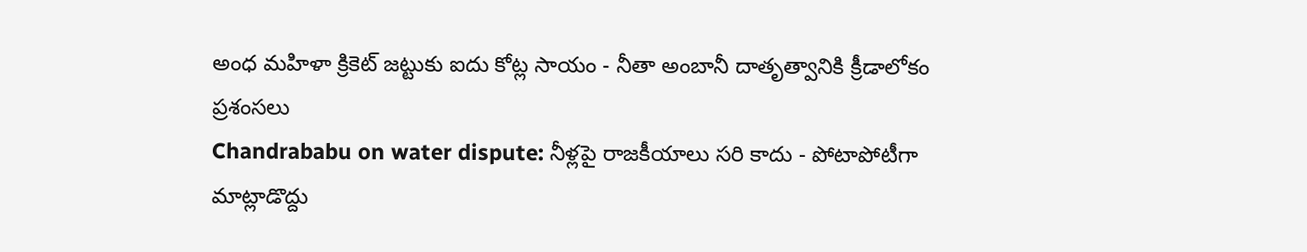అంధ మహిళా క్రికెట్ జట్టుకు ఐదు కోట్ల సాయం - నీతా అంబానీ దాతృత్వానికి క్రీడాలోకం ప్రశంసలు
Chandrababu on water dispute: నీళ్లపై రాజకీయాలు సరి కాదు - పోటాపోటీగా మాట్లాడొద్దు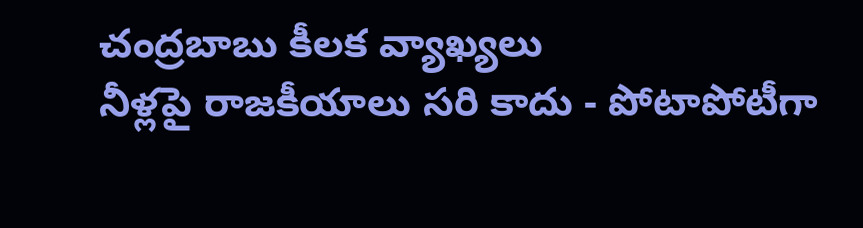చంద్రబాబు కీలక వ్యాఖ్యలు
నీళ్లపై రాజకీయాలు సరి కాదు - పోటాపోటీగా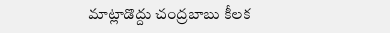మాట్లాడొద్దు చంద్రబాబు కీలక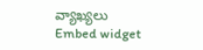వ్యాఖ్యలు
Embed widget